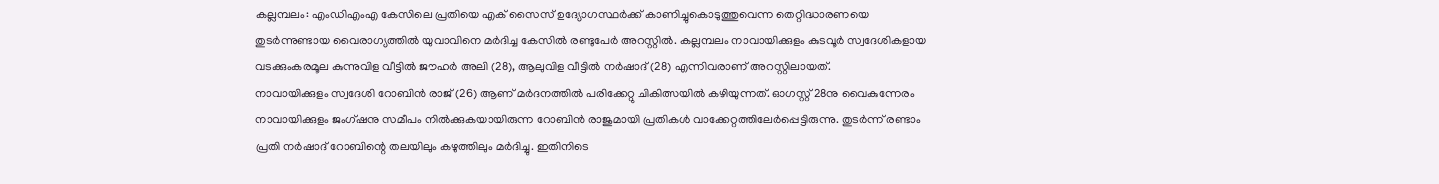കല്ലമ്പലം: എംഡിഎംഎ കേസിലെ പ്രതിയെ എക് സൈസ് ഉദ്യോഗസ്ഥർക്ക് കാണിച്ചുകൊടുത്തുവെന്ന തെറ്റിദ്ധാരണയെ തുടർന്നുണ്ടായ വൈരാഗ്യത്തിൽ യുവാവിനെ മർദിച്ച കേസിൽ രണ്ടുപേർ അറസ്റ്റിൽ. കല്ലമ്പലം നാവായിക്കുളം കുടവൂർ സ്വദേശികളായ വടക്കുംകരമൂല കുന്നുവിള വീട്ടിൽ ജൗഹർ അലി (28), ആലുവിള വീട്ടിൽ നർഷാദ് (28) എന്നിവരാണ് അറസ്റ്റിലായത്.
നാവായിക്കുളം സ്വദേശി റോബിൻ രാജ് (26) ആണ് മർദനത്തിൽ പരിക്കേറ്റു ചികിത്സയിൽ കഴിയുന്നത്. ഓഗസ്റ്റ് 28നു വൈകുന്നേരം നാവായിക്കുളം ജംഗ്ഷനു സമീപം നിൽക്കുകയായിരുന്ന റോബിൻ രാജുമായി പ്രതികൾ വാക്കേറ്റത്തിലേർപ്പെട്ടിരുന്നു. തുടർന്ന് രണ്ടാം പ്രതി നർഷാദ് റോബിന്റെ തലയിലും കഴുത്തിലും മർദിച്ചു. ഇതിനിടെ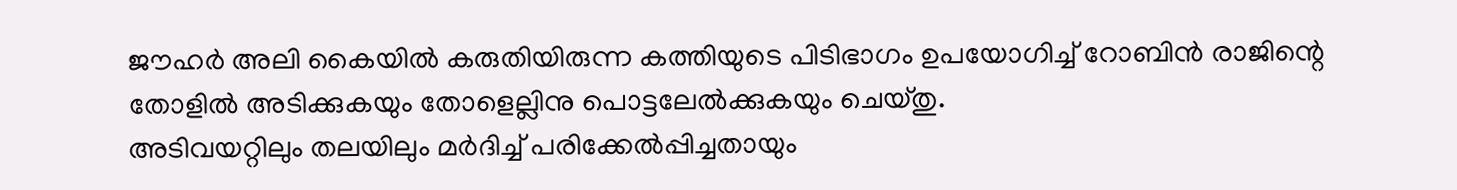ജൗഹർ അലി കൈയിൽ കരുതിയിരുന്ന കത്തിയുടെ പിടിഭാഗം ഉപയോഗിച്ച് റോബിൻ രാജിന്റെ തോളിൽ അടിക്കുകയും തോളെല്ലിനു പൊട്ടലേൽക്കുകയും ചെയ്തു.
അടിവയറ്റിലും തലയിലും മർദിച്ച് പരിക്കേൽപ്പിച്ചതായും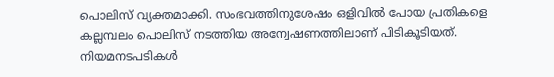പൊലിസ് വ്യക്തമാക്കി. സംഭവത്തിനുശേഷം ഒളിവിൽ പോയ പ്രതികളെ കല്ലമ്പലം പൊലിസ് നടത്തിയ അന്വേഷണത്തിലാണ് പിടികൂടിയത്. നിയമനടപടികൾ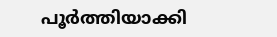പൂർത്തിയാക്കി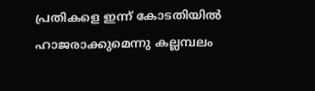പ്രതികളെ ഇന്ന് കോടതിയിൽ ഹാജരാക്കുമെന്നു കല്ലമ്പലം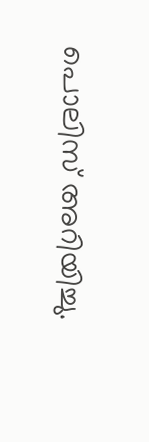പൊലിസ് അറിയിച്ചു.